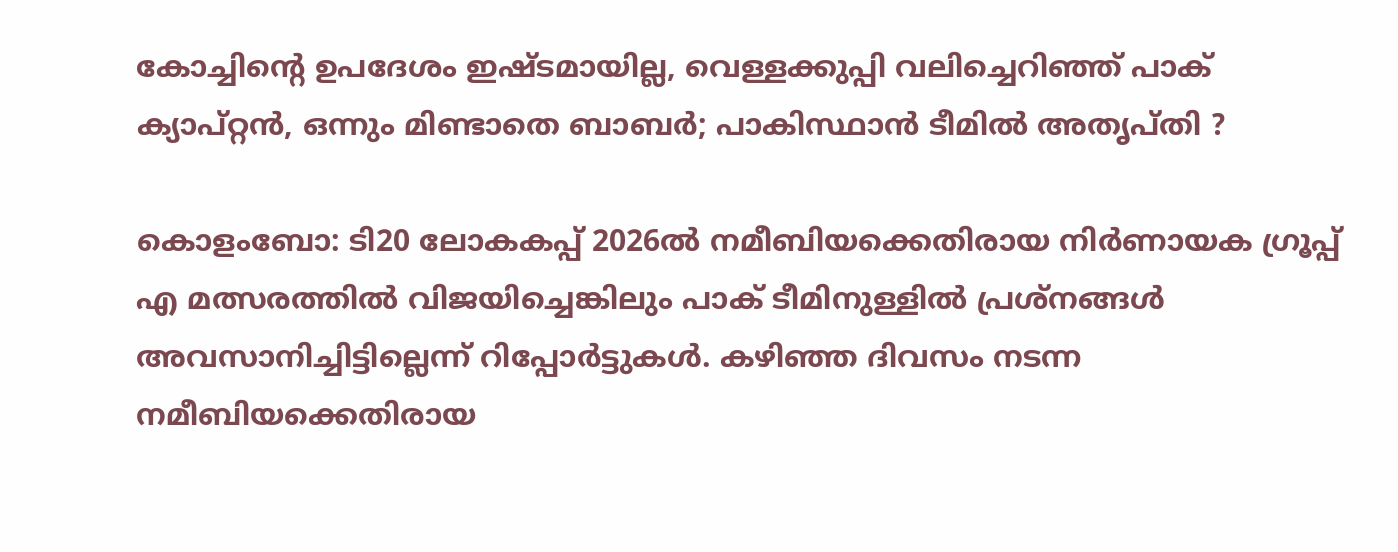കോച്ചിന്റെ ഉപദേശം ഇഷ്ടമായില്ല, വെള്ളക്കുപ്പി വലിച്ചെറിഞ്ഞ് പാക് ക്യാപ്റ്റൻ, ഒന്നും മിണ്ടാതെ ബാബർ; പാകിസ്ഥാൻ ടീമിൽ അതൃപ്തി ?

കൊളംബോ: ടി20 ലോകകപ്പ് 2026ൽ നമീബിയക്കെതിരായ നിർണായക ഗ്രൂപ്പ് എ മത്സരത്തിൽ വിജയിച്ചെങ്കിലും പാക് ടീമിനുള്ളിൽ പ്രശ്നങ്ങൾ അവസാനിച്ചിട്ടില്ലെന്ന് റിപ്പോർട്ടുകൾ. കഴിഞ്ഞ ദിവസം നടന്ന നമീബിയക്കെതിരായ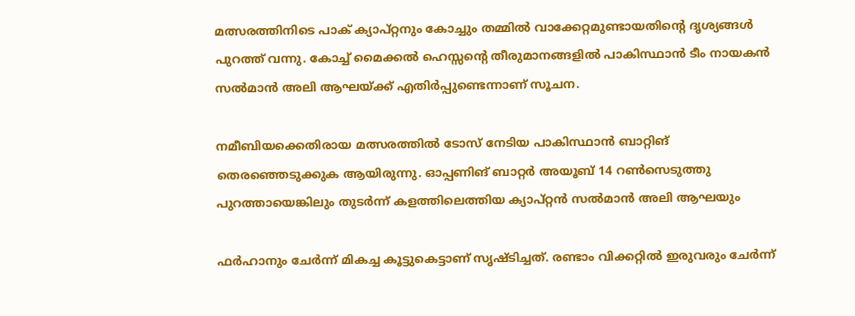മത്സരത്തിനിടെ പാക് ക്യാപ്റ്റനും കോച്ചും തമ്മിൽ വാക്കേറ്റമുണ്ടായതിന്റെ ദൃശ്യങ്ങൾ പുറത്ത് വന്നു. കോച്ച് മൈക്കൽ ഹെസ്സന്റെ തീരുമാനങ്ങളിൽ പാകിസ്ഥാന്‍ ടീം നായകന്‍ സല്‍മാന്‍ അലി ആഘയ്ക്ക് എതിർപ്പുണ്ടെന്നാണ് സൂചന.

നമീബിയക്കെതിരായ മത്സരത്തിൽ ടോസ് നേടിയ പാകിസ്ഥാൻ ബാറ്റിങ് തെരഞ്ഞെടുക്കുക ആയിരുന്നു. ഓപ്പണിങ് ബാറ്റർ അയൂബ് 14 റൺസെടുത്തു പുറത്തായെങ്കിലും തുടർന്ന് കളത്തിലെത്തിയ ക്യാപ്റ്റൻ സല്‍മാന്‍ അലി ആഘയും

ഫർഹാനും ചേർന്ന് മികച്ച കൂട്ടുകെട്ടാണ് സൃഷ്ടിച്ചത്. രണ്ടാം വിക്കറ്റിൽ ഇരുവരും ചേർന്ന്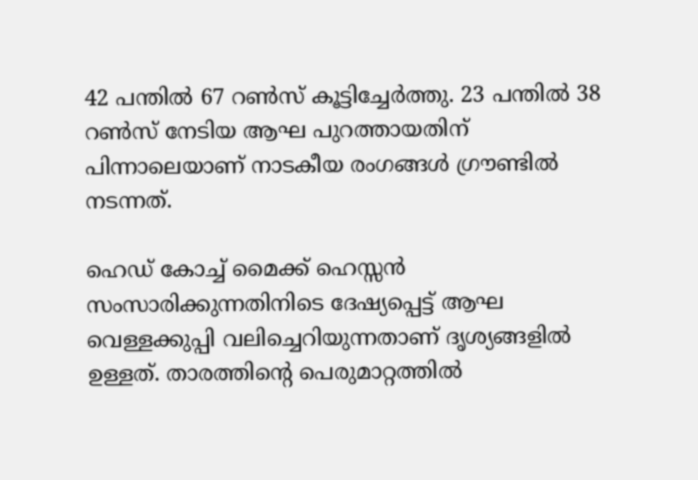42 പന്തിൽ 67 റൺസ് കൂട്ടിച്ചേർത്തു. 23 പന്തിൽ 38 റൺസ് നേടിയ ആഘ പുറത്തായതിന് പിന്നാലെയാണ് നാടകീയ രംഗങ്ങൾ ഗ്രൗണ്ടിൽ നടന്നത്.

ഹെഡ് കോച്ച് മൈക്ക് ഹെസ്സൻ സംസാരിക്കുന്നതിനിടെ ദേഷ്യപ്പെട്ട് ആഘ വെള്ളക്കുപ്പി വലിച്ചെറിയുന്നതാണ് ദൃശ്യങ്ങളിൽ ഉള്ളത്. താരത്തിന്റെ പെരുമാറ്റത്തിൽ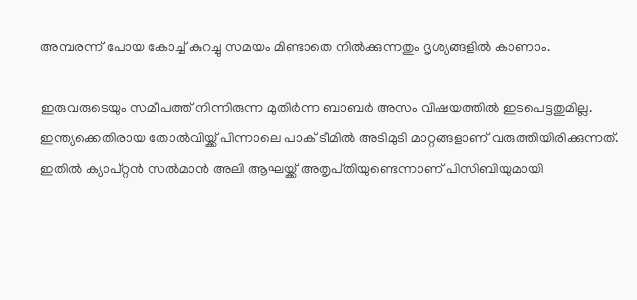അമ്പരന്ന് പോയ കോച്ച് കുറച്ചു സമയം മിണ്ടാതെ നിൽക്കുന്നതും ദൃശ്യങ്ങളിൽ കാണാം.

ഇരുവരുടെയും സമീപത്ത് നിന്നിരുന്ന മുതിർന്ന ബാബർ അസം വിഷയത്തിൽ ഇടപെട്ടതുമില്ല. ഇന്ത്യക്കെതിരായ തോൽവിയ്ക്ക് പിന്നാലെ പാക് ടീമിൽ അടിമുടി മാറ്റങ്ങളാണ് വരുത്തിയിരിക്കുന്നത്. ഇതിൽ ക്യാപ്റ്റൻ സല്‍മാന്‍ അലി ആഘയ്ക്ക് അതൃപ്‌തിയുണ്ടെന്നാണ് പിസിബിയുമായി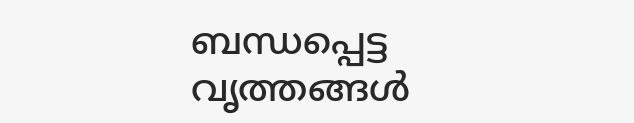ബന്ധപ്പെട്ട വൃത്തങ്ങൾ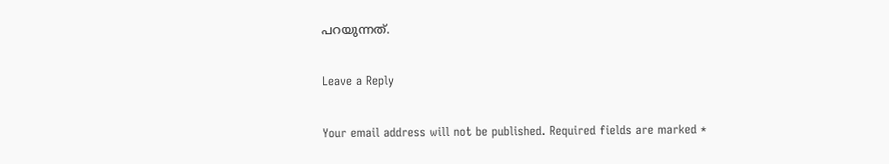പറയുന്നത്.

Leave a Reply

Your email address will not be published. Required fields are marked *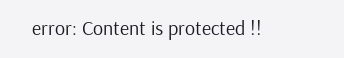error: Content is protected !!